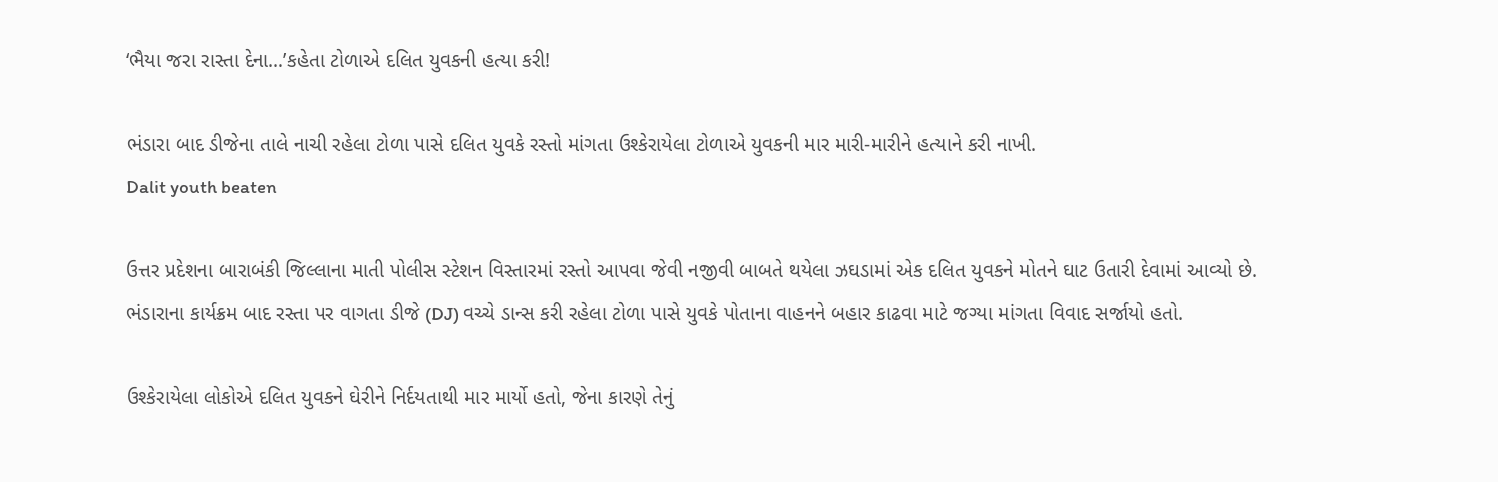‘ભૈયા જરા રાસ્તા દેના…’કહેતા ટોળાએ દલિત યુવકની હત્યા કરી!

ભંડારા બાદ ડીજેના તાલે નાચી રહેલા ટોળા પાસે દલિત યુવકે રસ્તો માંગતા ઉશ્કેરાયેલા ટોળાએ યુવકની માર મારી-મારીને હત્યાને કરી નાખી.
Dalit youth beaten

ઉત્તર પ્રદેશના બારાબંકી જિલ્લાના માતી પોલીસ સ્ટેશન વિસ્તારમાં રસ્તો આપવા જેવી નજીવી બાબતે થયેલા ઝઘડામાં એક દલિત યુવકને મોતને ઘાટ ઉતારી દેવામાં આવ્યો છે. ભંડારાના કાર્યક્રમ બાદ રસ્તા પર વાગતા ડીજે (DJ) વચ્ચે ડાન્સ કરી રહેલા ટોળા પાસે યુવકે પોતાના વાહનને બહાર કાઢવા માટે જગ્યા માંગતા વિવાદ સર્જાયો હતો.

ઉશ્કેરાયેલા લોકોએ દલિત યુવકને ઘેરીને નિર્દયતાથી માર માર્યો હતો, જેના કારણે તેનું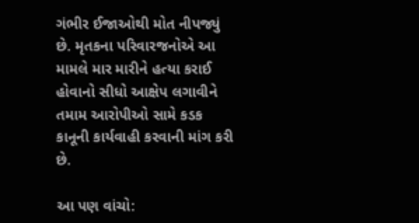ગંભીર ઈજાઓથી મોત નીપજ્યું છે. મૃતકના પરિવારજનોએ આ મામલે માર મારીને હત્યા કરાઈ હોવાનો સીધો આક્ષેપ લગાવીને તમામ આરોપીઓ સામે કડક કાનૂની કાર્યવાહી કરવાની માંગ કરી છે.

આ પણ વાંચો: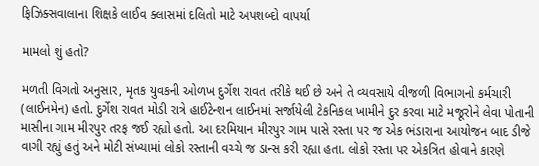ફિઝિક્સવાલાના શિક્ષકે લાઈવ ક્લાસમાં દલિતો માટે અપશબ્દો વાપર્યા

મામલો શું હતો?

મળતી વિગતો અનુસાર, મૃતક યુવકની ઓળખ દુર્ગેશ રાવત તરીકે થઈ છે અને તે વ્યવસાયે વીજળી વિભાગનો કર્મચારી (લાઈનમેન) હતો. દુર્ગેશ રાવત મોડી રાત્રે હાઈટેન્શન લાઈનમાં સર્જાયેલી ટેકનિકલ ખામીને દુર કરવા માટે મજૂરોને લેવા પોતાની માસીના ગામ મીરપુર તરફ જઈ રહ્યો હતો. આ દરમિયાન મીરપુર ગામ પાસે રસ્તા પર જ એક ભંડારાના આયોજન બાદ ડીજે વાગી રહ્યું હતું અને મોટી સંખ્યામાં લોકો રસ્તાની વચ્ચે જ ડાન્સ કરી રહ્યા હતા. લોકો રસ્તા પર એકત્રિત હોવાને કારણે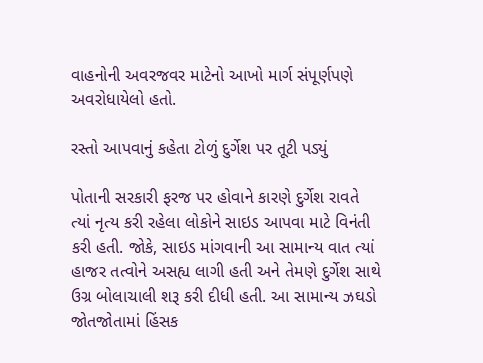વાહનોની અવરજવર માટેનો આખો માર્ગ સંપૂર્ણપણે અવરોધાયેલો હતો.

રસ્તો આપવાનું કહેતા ટોળું દુર્ગેશ પર તૂટી પડ્યું

પોતાની સરકારી ફરજ પર હોવાને કારણે દુર્ગેશ રાવતે ત્યાં નૃત્ય કરી રહેલા લોકોને સાઇડ આપવા માટે વિનંતી કરી હતી. જોકે, સાઇડ માંગવાની આ સામાન્ય વાત ત્યાં હાજર તત્વોને અસહ્ય લાગી હતી અને તેમણે દુર્ગેશ સાથે ઉગ્ર બોલાચાલી શરૂ કરી દીધી હતી. આ સામાન્ય ઝઘડો જોતજોતામાં હિંસક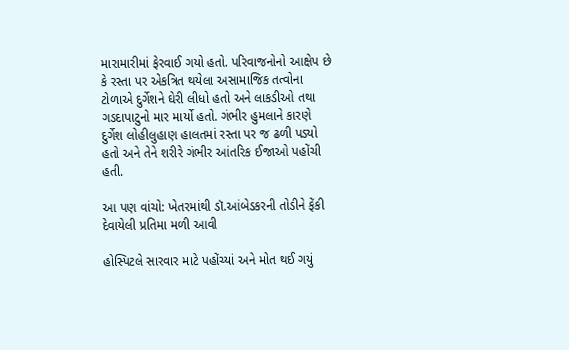મારામારીમાં ફેરવાઈ ગયો હતો. પરિવાજનોનો આક્ષેપ છે કે રસ્તા પર એકત્રિત થયેલા અસામાજિક તત્વોના ટોળાએ દુર્ગેશને ઘેરી લીધો હતો અને લાકડીઓ તથા ગડદાપાટુનો માર માર્યો હતો. ગંભીર હુમલાને કારણે દુર્ગેશ લોહીલુહાણ હાલતમાં રસ્તા પર જ ઢળી પડ્યો હતો અને તેને શરીરે ગંભીર આંતરિક ઈજાઓ પહોંચી હતી.

આ પણ વાંચો: ખેતરમાંથી ડૉ.આંબેડકરની તોડીને ફેંકી દેવાયેલી પ્રતિમા મળી આવી

હોસ્પિટલે સારવાર માટે પહોંચ્યાં અને મોત થઈ ગયું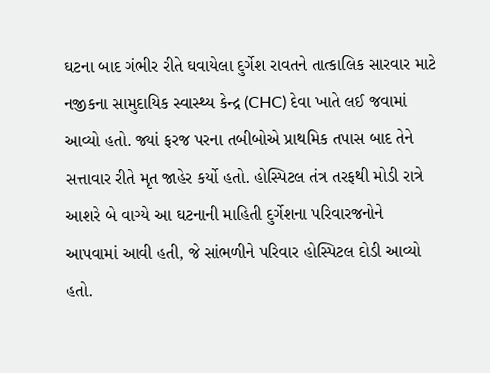ઘટના બાદ ગંભીર રીતે ઘવાયેલા દુર્ગેશ રાવતને તાત્કાલિક સારવાર માટે નજીકના સામુદાયિક સ્વાસ્થ્ય કેન્દ્ર (CHC) દેવા ખાતે લઈ જવામાં આવ્યો હતો. જ્યાં ફરજ પરના તબીબોએ પ્રાથમિક તપાસ બાદ તેને સત્તાવાર રીતે મૃત જાહેર કર્યો હતો. હોસ્પિટલ તંત્ર તરફથી મોડી રાત્રે આશરે બે વાગ્યે આ ઘટનાની માહિતી દુર્ગેશના પરિવારજનોને આપવામાં આવી હતી, જે સાંભળીને પરિવાર હોસ્પિટલ દોડી આવ્યો હતો.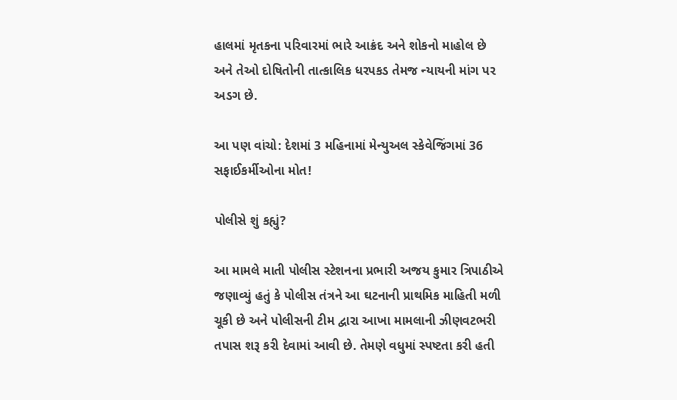હાલમાં મૃતકના પરિવારમાં ભારે આક્રંદ અને શોકનો માહોલ છે અને તેઓ દોષિતોની તાત્કાલિક ધરપકડ તેમજ ન્યાયની માંગ પર અડગ છે.

આ પણ વાંચો: દેશમાં 3 મહિનામાં મેન્યુઅલ સ્કેવેજિંગમાં 36 સફાઈકર્મીઓના મોત!

પોલીસે શું કહ્યું?

આ મામલે માતી પોલીસ સ્ટેશનના પ્રભારી અજય કુમાર ત્રિપાઠીએ જણાવ્યું હતું કે પોલીસ તંત્રને આ ઘટનાની પ્રાથમિક માહિતી મળી ચૂકી છે અને પોલીસની ટીમ દ્વારા આખા મામલાની ઝીણવટભરી તપાસ શરૂ કરી દેવામાં આવી છે. તેમણે વધુમાં સ્પષ્ટતા કરી હતી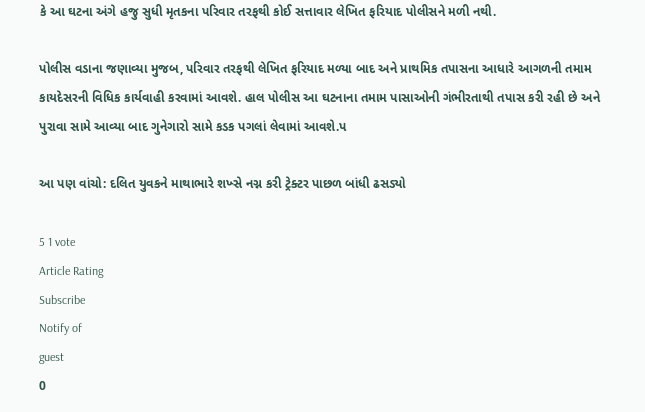કે આ ઘટના અંગે હજુ સુધી મૃતકના પરિવાર તરફથી કોઈ સત્તાવાર લેખિત ફરિયાદ પોલીસને મળી નથી.

પોલીસ વડાના જણાવ્યા મુજબ, પરિવાર તરફથી લેખિત ફરિયાદ મળ્યા બાદ અને પ્રાથમિક તપાસના આધારે આગળની તમામ કાયદેસરની વિધિક કાર્યવાહી કરવામાં આવશે. હાલ પોલીસ આ ઘટનાના તમામ પાસાઓની ગંભીરતાથી તપાસ કરી રહી છે અને પુરાવા સામે આવ્યા બાદ ગુનેગારો સામે કડક પગલાં લેવામાં આવશે.પ

આ પણ વાંચો: દલિત યુવકને માથાભારે શખ્સે નગ્ન કરી ટ્રેક્ટર પાછળ બાંધી ઢસડ્યો

5 1 vote
Article Rating
Subscribe
Notify of
guest
0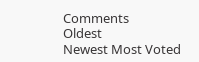Comments
Oldest
Newest Most Voted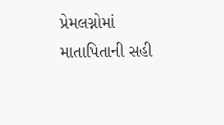પ્રેમલગ્નોમાં માતાપિતાની સહી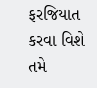ફરજિયાત કરવા વિશે તમે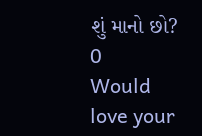શું માનો છો?
0
Would love your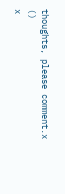thoughts, please comment.x
()
x